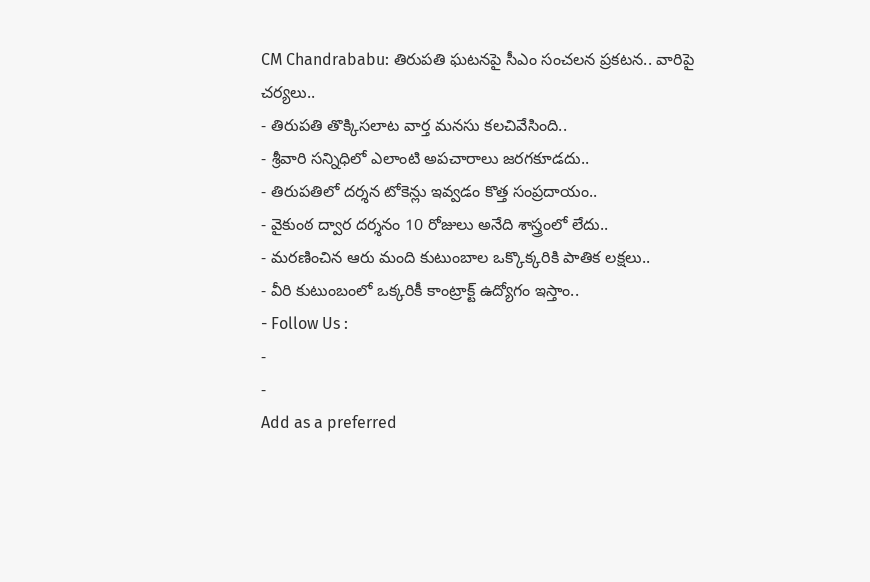CM Chandrababu: తిరుపతి ఘటనపై సీఎం సంచలన ప్రకటన.. వారిపై చర్యలు..
- తిరుపతి తొక్కిసలాట వార్త మనసు కలచివేసింది..
- శ్రీవారి సన్నిధిలో ఎలాంటి అపచారాలు జరగకూడదు..
- తిరుపతిలో దర్శన టోకెన్లు ఇవ్వడం కొత్త సంప్రదాయం..
- వైకుంఠ ద్వార దర్శనం 10 రోజులు అనేది శాస్త్రంలో లేదు..
- మరణించిన ఆరు మంది కుటుంబాల ఒక్కొక్కరికి పాతిక లక్షలు..
- వీరి కుటుంబంలో ఒక్కరికీ కాంట్రాక్ట్ ఉద్యోగం ఇస్తాం..
- Follow Us :
-
-
Add as a preferred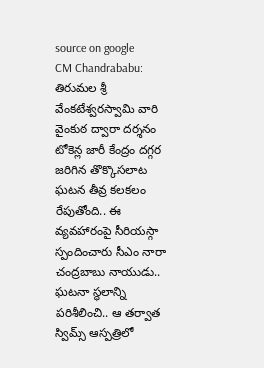source on google
CM Chandrababu: తిరుమల శ్రీ వేంకటేశ్వరస్వామి వారి వైంకుఠ ద్వారా దర్శనం టోకెన్ల జారీ కేంద్రం దగ్గర జరిగిన తొక్కొసలాట ఘటన తీవ్ర కలకలం రేపుతోంది.. ఈ వ్యవహారంపై సీరియస్గా స్పందించారు సీఎం నారా చంద్రబాబు నాయుడు.. ఘటనా స్థలాన్ని పరిశీలించి.. ఆ తర్వాత స్విమ్స్ ఆస్పత్రిలో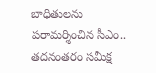బాధితులను పరామర్శించిన సీఎం.. తదనంతరం సమీక్ష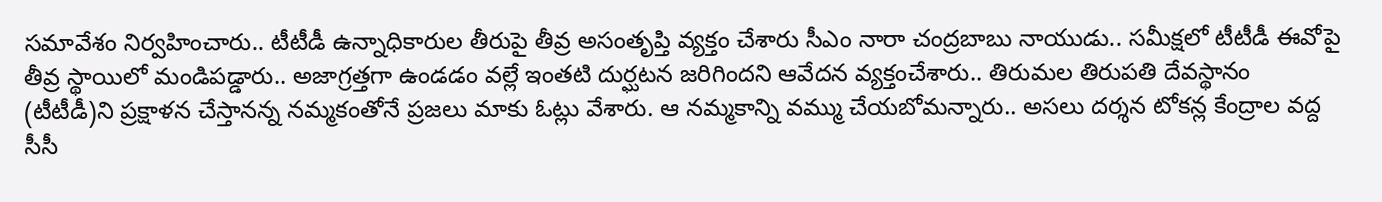సమావేశం నిర్వహించారు.. టీటీడీ ఉన్నాధికారుల తీరుపై తీవ్ర అసంతృప్తి వ్యక్తం చేశారు సీఎం నారా చంద్రబాబు నాయుడు.. సమీక్షలో టీటీడీ ఈవోపై తీవ్ర స్థాయిలో మండిపడ్డారు.. అజాగ్రత్తగా ఉండడం వల్లే ఇంతటి దుర్ఘటన జరిగిందని ఆవేదన వ్యక్తంచేశారు.. తిరుమల తిరుపతి దేవస్థానం (టీటీడీ)ని ప్రక్షాళన చేస్తానన్న నమ్మకంతోనే ప్రజలు మాకు ఓట్లు వేశారు. ఆ నమ్మకాన్ని వమ్ము చేయబోమన్నారు.. అసలు దర్శన టోకన్ల కేంద్రాల వద్ద సీసీ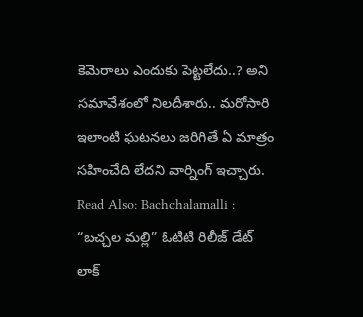కెమెరాలు ఎందుకు పెట్టలేదు..? అని సమావేశంలో నిలదీశారు.. మరోసారి ఇలాంటి ఘటనలు జరిగితే ఏ మాత్రం సహించేది లేదని వార్నింగ్ ఇచ్చారు.
Read Also: Bachchalamalli : “బచ్చల మల్లి” ఓటిటి రిలీజ్ డేట్ లాక్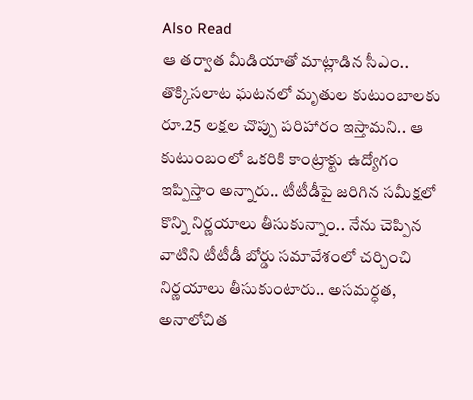Also Read
ఆ తర్వాత మీడియాతో మాట్లాడిన సీఎం.. తొక్కిసలాట ఘటనలో మృతుల కుటుంబాలకు రూ.25 లక్షల చొప్పు పరిహారం ఇస్తామని.. ఆ కుటుంబంలో ఒకరికి కాంట్రాక్టు ఉద్యోగం ఇప్పిస్తాం అన్నారు.. టీటీడీపై జరిగిన సమీక్షలో కొన్ని నిర్ణయాలు తీసుకున్నాం.. నేను చెప్పిన వాటిని టీటీడీ బోర్డు సమావేశంలో చర్చించి నిర్ణయాలు తీసుకుంటారు.. అసమర్ధత, అనాలోచిత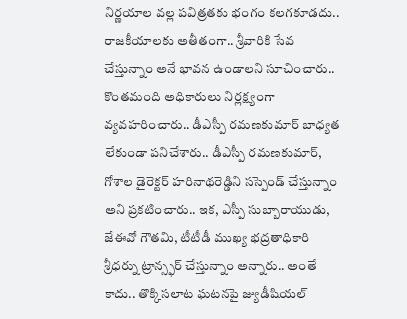నిర్ణయాల వల్ల పవిత్రతకు భంగం కలగకూడదు.. రాజకీయాలకు అతీతంగా.. శ్రీవారికి సేవ చేస్తున్నాం అనే భావన ఉండాలని సూచించారు.. కొంతమంది అధికారులు నిర్లక్ష్యంగా వ్యవహరించారు.. డీఎస్పీ రమణకుమార్ బాధ్యత లేకుండా పనిచేశారు.. డీఎస్పీ రమణకుమార్, గోశాల డైరెక్టర్ హరినాథరెడ్డిని సస్పెండ్ చేస్తున్నాం అని ప్రకటించారు.. ఇక, ఎస్పీ సుబ్బారాయుడు, జేఈవో గౌతమి, టీటీడీ ముఖ్య భద్రతాధికారి శ్రీధర్ను ట్రాన్స్ఫర్ చేస్తున్నాం అన్నారు.. అంతే కాదు.. తొక్కిసలాట ఘటనపై జ్యుడీషియల్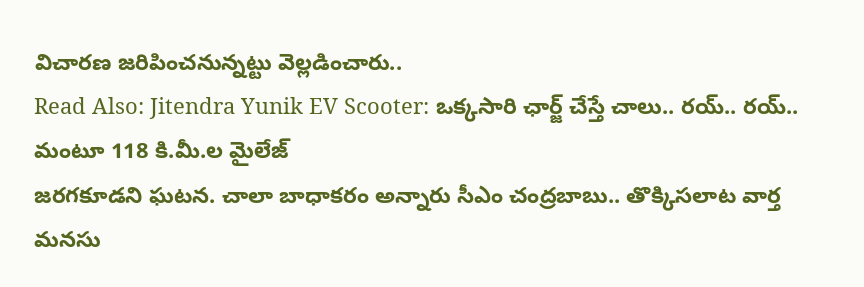విచారణ జరిపించనున్నట్టు వెల్లడించారు..
Read Also: Jitendra Yunik EV Scooter: ఒక్కసారి ఛార్జ్ చేస్తే చాలు.. రయ్.. రయ్.. మంటూ 118 కి.మీ.ల మైలేజ్
జరగకూడని ఘటన. చాలా బాధాకరం అన్నారు సీఎం చంద్రబాబు.. తొక్కిసలాట వార్త మనసు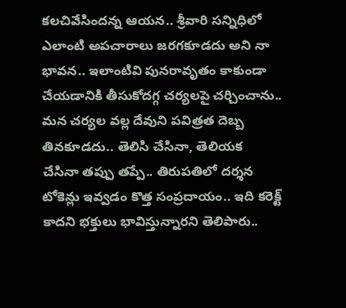కలచివేసిందన్న ఆయన.. శ్రీవారి సన్నిధిలో ఎలాంటి అపచారాలు జరగకూడదు అని నా భావన.. ఇలాంటివి పునరావృతం కాకుండా చేయడానికి తీసుకోదగ్గ చర్యలపై చర్చించాను.. మన చర్యల వల్ల దేవుని పవిత్రత దెబ్బ తినకూడదు.. తెలిసి చేసినా, తెలియక చేసినా తప్పు తప్పే.. తిరుపతిలో దర్శన టోకెన్లు ఇవ్వడం కొత్త సంప్రదాయం.. ఇది కరెక్ట్ కాదని భక్తులు భావిస్తున్నారని తెలిపారు..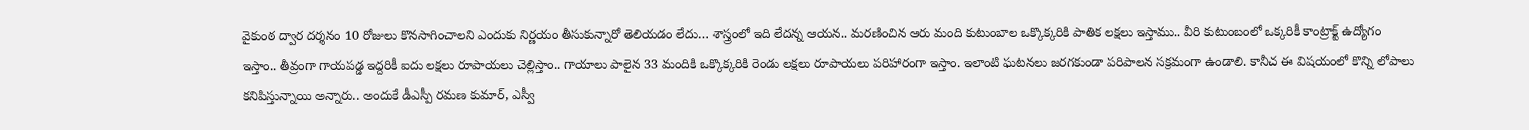వైకుంఠ ద్వార దర్శనం 10 రోజులు కొనసాగించాలని ఎందుకు నిర్ణయం తీసుకున్నారో తెలియడం లేదు… శాస్త్రంలో ఇది లేదన్న ఆయన.. మరణించిన ఆరు మంది కుటుంబాల ఒక్కొక్కరికి పాతిక లక్షలు ఇస్తాము.. వీరి కుటుంబంలో ఒక్కరికీ కాంట్రాక్ట్ ఉద్యోగం ఇస్తాం.. తీవ్రంగా గాయపడ్డ ఇద్దరికీ ఐదు లక్షలు రూపాయలు చెల్లిస్తాం.. గాయాలు పాలైన 33 మందికి ఒక్కొక్కరికి రెండు లక్షలు రూపాయలు పరిహారంగా ఇస్తాం. ఇలాంటి ఘటనలు జరగకుండా పరిపాలన సక్రమంగా ఉండాలి. కానీచ ఈ విషయంలో కొన్ని లోపాలు కనిపిస్తున్నాయి అన్నారు.. అందుకే డీఎస్పీ రమణ కుమార్, ఎస్వీ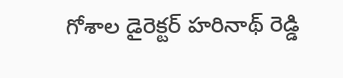గోశాల డైరెక్టర్ హరినాథ్ రెడ్డి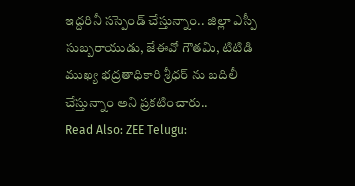ఇద్దరినీ సస్పెండ్ చేస్తున్నాం.. జిల్లా ఎస్పీ సుబ్బరాయుడు, జేఈవో గౌతమి, టిటిడి ముఖ్య భద్రతాధికారి శ్రీధర్ ను బదిలీ చేస్తున్నాం అని ప్రకటించారు..
Read Also: ZEE Telugu: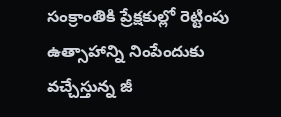సంక్రాంతికి ప్రేక్షకుల్లో రెట్టింపు ఉత్సాహాన్ని నింపేందుకు వచ్చేస్తున్న జీ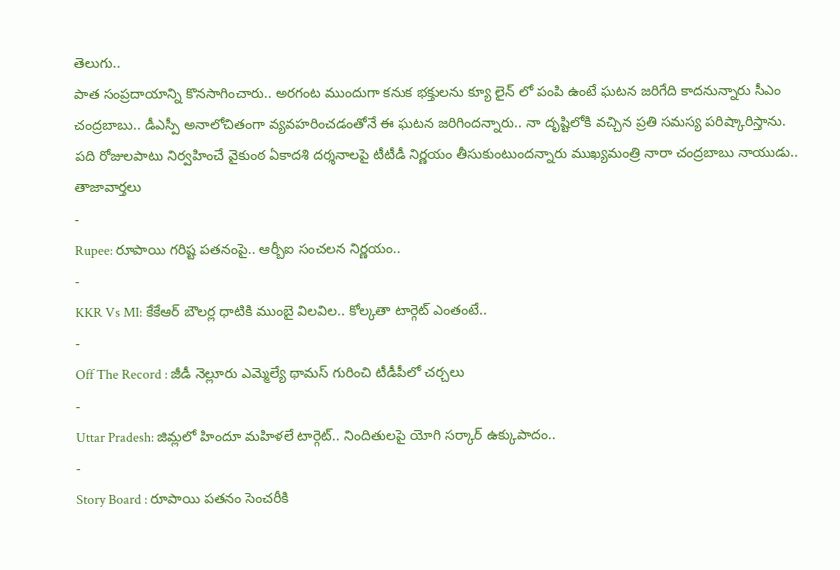తెలుగు..
పాత సంప్రదాయాన్ని కొనసాగించారు.. అరగంట ముందుగా కనుక భక్తులను క్యూ లైన్ లో పంపి ఉంటే ఘటన జరిగేది కాదనున్నారు సీఎం చంద్రబాబు.. డీఎస్పీ అనాలోచితంగా వ్యవహరించడంతోనే ఈ ఘటన జరిగిందన్నారు.. నా దృష్టిలోకి వచ్చిన ప్రతి సమస్య పరిష్కారిస్తాను. పది రోజులపాటు నిర్వహించే వైకుంఠ ఏకాదశి దర్శనాలపై టీటీడీ నిర్ణయం తీసుకుంటుందన్నారు ముఖ్యమంత్రి నారా చంద్రబాబు నాయుడు..
తాజావార్తలు
-
Rupee: రూపాయి గరిష్ట పతనంపై.. ఆర్బీఐ సంచలన నిర్ణయం..
-
KKR Vs MI: కేకేఆర్ బౌలర్ల ధాటికి ముంబై విలవిల.. కోల్కతా టార్గెట్ ఎంతంటే..
-
Off The Record : జీడీ నెల్లూరు ఎమ్మెల్యే థామస్ గురించి టీడీపీలో చర్చలు
-
Uttar Pradesh: జిమ్లలో హిందూ మహిళలే టార్గెట్.. నిందితులపై యోగి సర్కార్ ఉక్కుపాదం..
-
Story Board : రూపాయి పతనం సెంచరీకి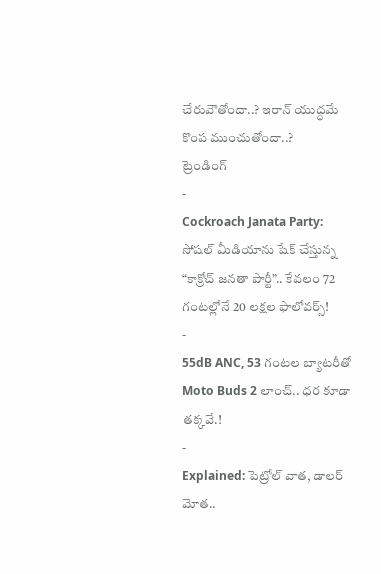చేరువౌతోందా..? ఇరాన్ యుద్ధమే కొంప ముంచుతోందా..?
ట్రెండింగ్
-
Cockroach Janata Party: సోషల్ మీడియాను షేక్ చేస్తున్న “కాక్రోచ్ జనతా పార్టీ”.. కేవలం 72 గంటల్లోనే 20 లక్షల ఫాలోవర్స్!
-
55dB ANC, 53 గంటల బ్యాటరీతో Moto Buds 2 లాంచ్.. ధర కూడా తక్కవే.!
-
Explained: పెట్రోల్ వాత, డాలర్ మోత..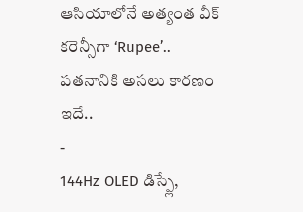ఆసియాలోనే అత్యంత వీక్ కరెన్సీగా ‘Rupee’.. పతనానికి అసలు కారణం ఇదే..
-
144Hz OLED డిస్ప్లే,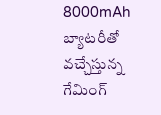8000mAh బ్యాటరీతో వచ్చేస్తున్న గేమింగ్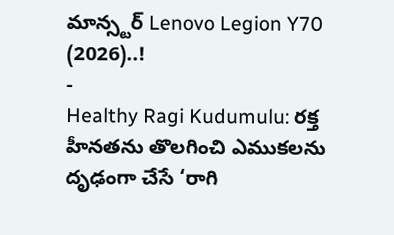మాన్స్టర్ Lenovo Legion Y70 (2026)..!
-
Healthy Ragi Kudumulu: రక్త హీనతను తొలగించి ఎముకలను దృఢంగా చేసే ‘రాగి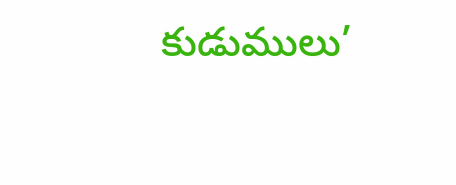కుడుములు’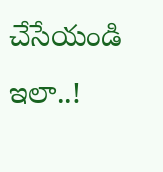చేసేయండి ఇలా..!